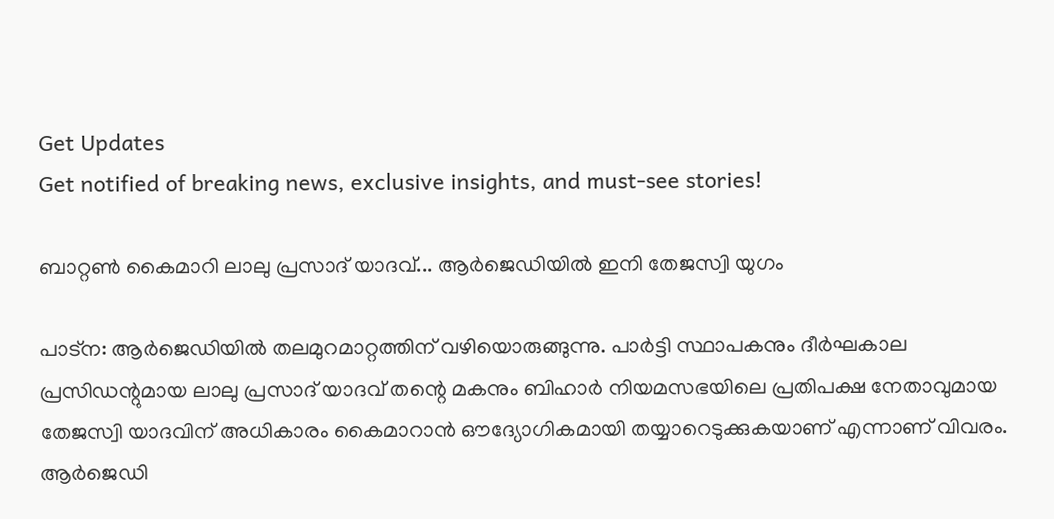Get Updates
Get notified of breaking news, exclusive insights, and must-see stories!

ബാറ്റണ്‍ കൈമാറി ലാലു പ്രസാദ് യാദവ്... ആര്‍ജെഡിയില്‍ ഇനി തേജസ്വി യുഗം

പാട്‌ന: ആര്‍ജെഡിയില്‍ തലമുറമാറ്റത്തിന് വഴിയൊരുങ്ങുന്നു. പാര്‍ട്ടി സ്ഥാപകനും ദീര്‍ഘകാല പ്രസിഡന്റുമായ ലാലു പ്രസാദ് യാദവ് തന്റെ മകനും ബിഹാര്‍ നിയമസഭയിലെ പ്രതിപക്ഷ നേതാവുമായ തേജസ്വി യാദവിന് അധികാരം കൈമാറാന്‍ ഔദ്യോഗികമായി തയ്യാറെടുക്കുകയാണ് എന്നാണ് വിവരം. ആര്‍ജെഡി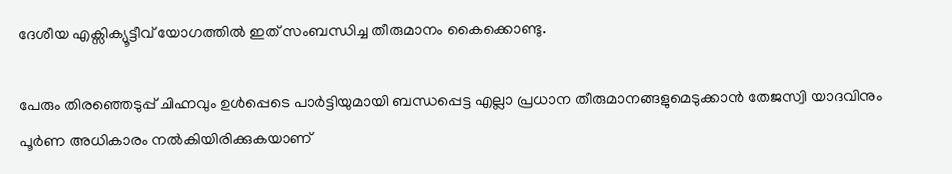ദേശീയ എക്സിക്യൂട്ടീവ് യോഗത്തില്‍ ഇത് സംബന്ധിച്ച തീരുമാനം കൈക്കൊണ്ടു.

പേരും തിരഞ്ഞെടുപ്പ് ചിഹ്നവും ഉള്‍പ്പെടെ പാര്‍ട്ടിയുമായി ബന്ധപ്പെട്ട എല്ലാ പ്രധാന തീരുമാനങ്ങളുമെടുക്കാന്‍ തേജസ്വി യാദവിനും പൂര്‍ണ അധികാരം നല്‍കിയിരിക്കുകയാണ്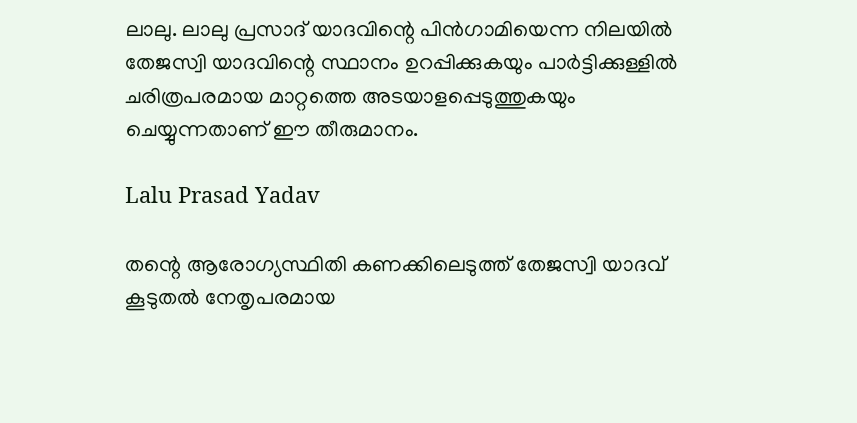ലാലു. ലാലു പ്രസാദ് യാദവിന്റെ പിന്‍ഗാമിയെന്ന നിലയില്‍ തേജസ്വി യാദവിന്റെ സ്ഥാനം ഉറപ്പിക്കുകയും പാര്‍ട്ടിക്കുള്ളില്‍ ചരിത്രപരമായ മാറ്റത്തെ അടയാളപ്പെടുത്തുകയും ചെയ്യുന്നതാണ് ഈ തീരുമാനം.

Lalu Prasad Yadav

തന്റെ ആരോഗ്യസ്ഥിതി കണക്കിലെടുത്ത് തേജസ്വി യാദവ് കൂടുതല്‍ നേതൃപരമായ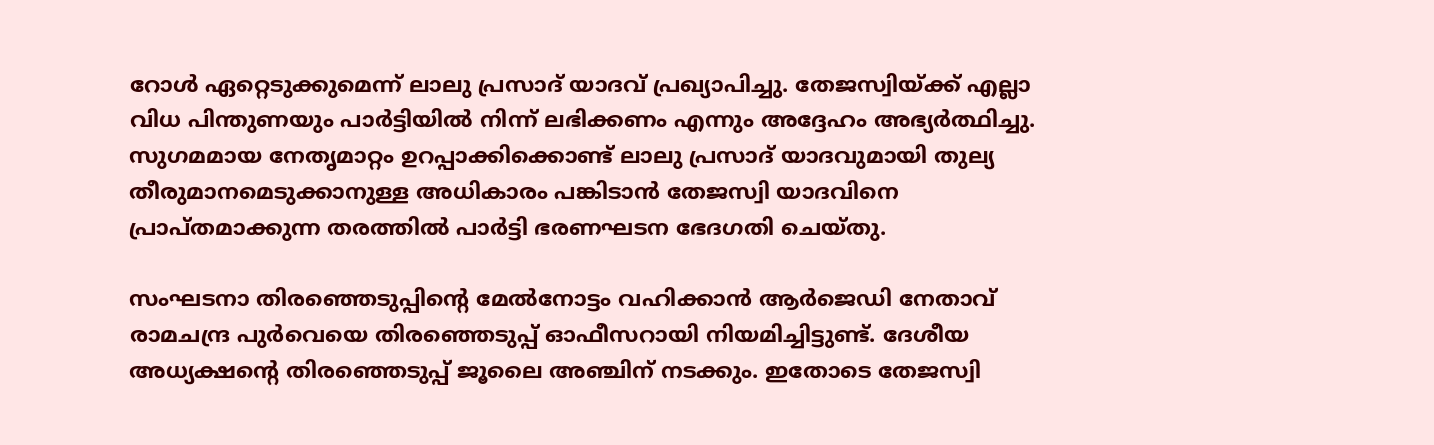റോള്‍ ഏറ്റെടുക്കുമെന്ന് ലാലു പ്രസാദ് യാദവ് പ്രഖ്യാപിച്ചു. തേജസ്വിയ്ക്ക് എല്ലാ വിധ പിന്തുണയും പാര്‍ട്ടിയില്‍ നിന്ന് ലഭിക്കണം എന്നും അദ്ദേഹം അഭ്യര്‍ത്ഥിച്ചു. സുഗമമായ നേതൃമാറ്റം ഉറപ്പാക്കിക്കൊണ്ട് ലാലു പ്രസാദ് യാദവുമായി തുല്യ തീരുമാനമെടുക്കാനുള്ള അധികാരം പങ്കിടാന്‍ തേജസ്വി യാദവിനെ പ്രാപ്തമാക്കുന്ന തരത്തില്‍ പാര്‍ട്ടി ഭരണഘടന ഭേദഗതി ചെയ്തു.

സംഘടനാ തിരഞ്ഞെടുപ്പിന്റെ മേല്‍നോട്ടം വഹിക്കാന്‍ ആര്‍ജെഡി നേതാവ് രാമചന്ദ്ര പുര്‍വെയെ തിരഞ്ഞെടുപ്പ് ഓഫീസറായി നിയമിച്ചിട്ടുണ്ട്. ദേശീയ അധ്യക്ഷന്റെ തിരഞ്ഞെടുപ്പ് ജൂലൈ അഞ്ചിന് നടക്കും. ഇതോടെ തേജസ്വി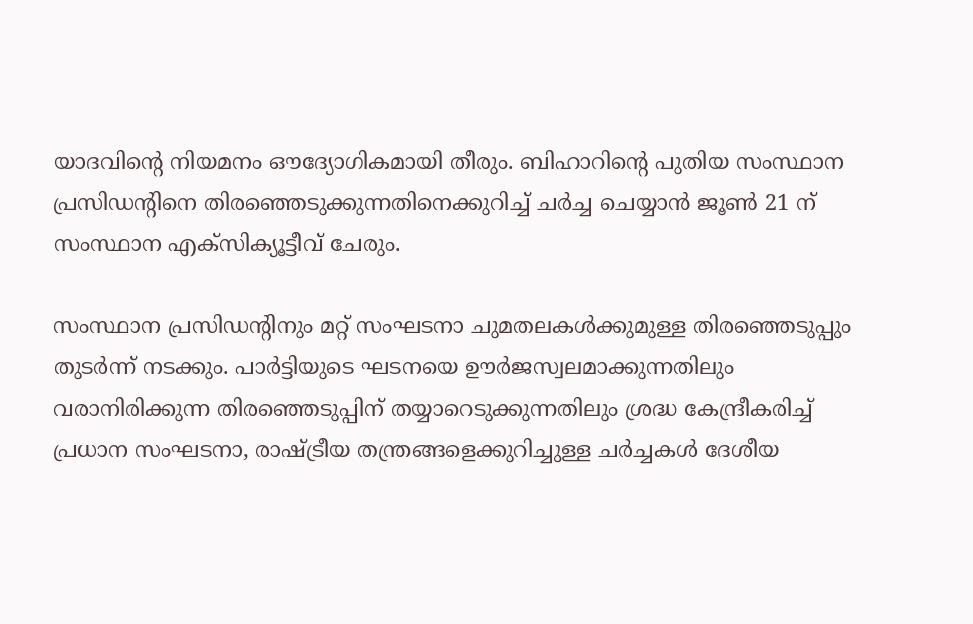യാദവിന്റെ നിയമനം ഔദ്യോഗികമായി തീരും. ബിഹാറിന്റെ പുതിയ സംസ്ഥാന പ്രസിഡന്റിനെ തിരഞ്ഞെടുക്കുന്നതിനെക്കുറിച്ച് ചര്‍ച്ച ചെയ്യാന്‍ ജൂണ്‍ 21 ന് സംസ്ഥാന എക്സിക്യൂട്ടീവ് ചേരും.

സംസ്ഥാന പ്രസിഡന്റിനും മറ്റ് സംഘടനാ ചുമതലകള്‍ക്കുമുള്ള തിരഞ്ഞെടുപ്പും തുടര്‍ന്ന് നടക്കും. പാര്‍ട്ടിയുടെ ഘടനയെ ഊര്‍ജസ്വലമാക്കുന്നതിലും വരാനിരിക്കുന്ന തിരഞ്ഞെടുപ്പിന് തയ്യാറെടുക്കുന്നതിലും ശ്രദ്ധ കേന്ദ്രീകരിച്ച് പ്രധാന സംഘടനാ, രാഷ്ട്രീയ തന്ത്രങ്ങളെക്കുറിച്ചുള്ള ചര്‍ച്ചകള്‍ ദേശീയ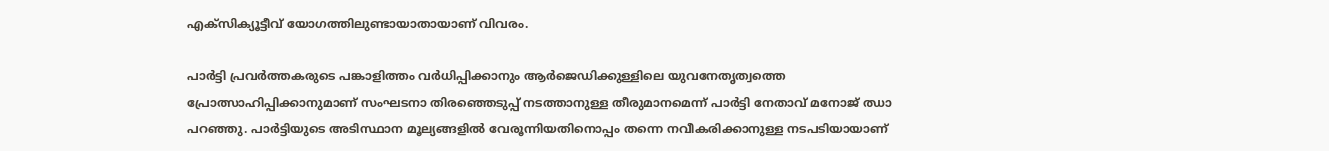എക്‌സിക്യൂട്ടീവ് യോഗത്തിലുണ്ടായാതായാണ് വിവരം.

പാര്‍ട്ടി പ്രവര്‍ത്തകരുടെ പങ്കാളിത്തം വര്‍ധിപ്പിക്കാനും ആര്‍ജെഡിക്കുള്ളിലെ യുവനേതൃത്വത്തെ പ്രോത്സാഹിപ്പിക്കാനുമാണ് സംഘടനാ തിരഞ്ഞെടുപ്പ് നടത്താനുള്ള തീരുമാനമെന്ന് പാര്‍ട്ടി നേതാവ് മനോജ് ഝാ പറഞ്ഞു. പാര്‍ട്ടിയുടെ അടിസ്ഥാന മൂല്യങ്ങളില്‍ വേരൂന്നിയതിനൊപ്പം തന്നെ നവീകരിക്കാനുള്ള നടപടിയായാണ്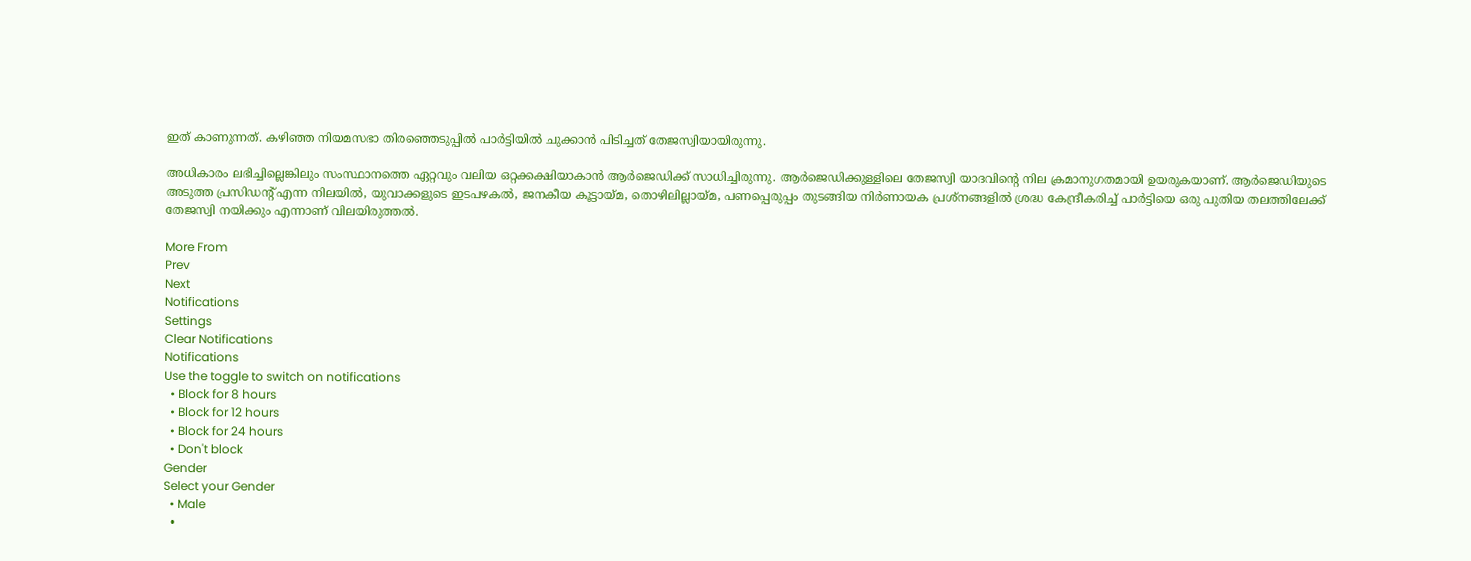ഇത് കാണുന്നത്. കഴിഞ്ഞ നിയമസഭാ തിരഞ്ഞെടുപ്പില്‍ പാര്‍ട്ടിയില്‍ ചുക്കാന്‍ പിടിച്ചത് തേജസ്വിയായിരുന്നു.

അധികാരം ലഭിച്ചില്ലെങ്കിലും സംസ്ഥാനത്തെ ഏറ്റവും വലിയ ഒറ്റക്കക്ഷിയാകാന്‍ ആര്‍ജെഡിക്ക് സാധിച്ചിരുന്നു. ആര്‍ജെഡിക്കുള്ളിലെ തേജസ്വി യാദവിന്റെ നില ക്രമാനുഗതമായി ഉയരുകയാണ്. ആര്‍ജെഡിയുടെ അടുത്ത പ്രസിഡന്റ് എന്ന നിലയില്‍, യുവാക്കളുടെ ഇടപഴകല്‍, ജനകീയ കൂട്ടായ്മ, തൊഴിലില്ലായ്മ, പണപ്പെരുപ്പം തുടങ്ങിയ നിര്‍ണായക പ്രശ്‌നങ്ങളില്‍ ശ്രദ്ധ കേന്ദ്രീകരിച്ച് പാര്‍ട്ടിയെ ഒരു പുതിയ തലത്തിലേക്ക് തേജസ്വി നയിക്കും എന്നാണ് വിലയിരുത്തല്‍.

More From
Prev
Next
Notifications
Settings
Clear Notifications
Notifications
Use the toggle to switch on notifications
  • Block for 8 hours
  • Block for 12 hours
  • Block for 24 hours
  • Don't block
Gender
Select your Gender
  • Male
  •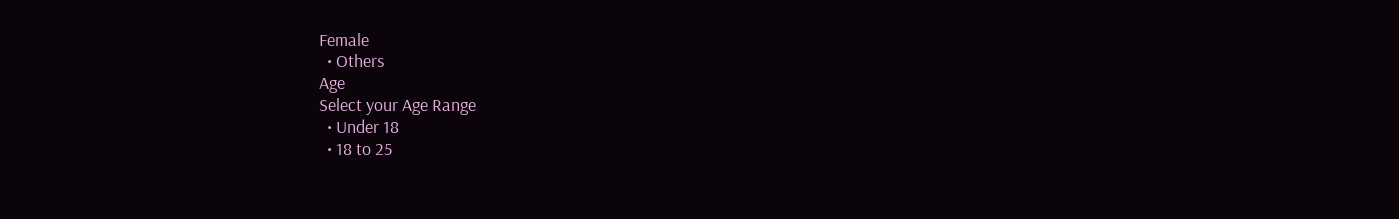Female
  • Others
Age
Select your Age Range
  • Under 18
  • 18 to 25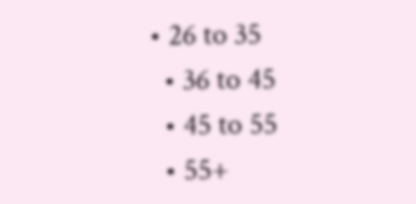• 26 to 35
  • 36 to 45
  • 45 to 55
  • 55+